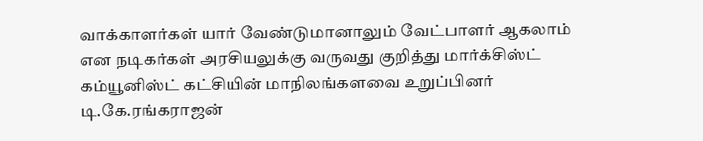வாக்காளர்கள் யார் வேண்டுமானாலும் வேட்பாளர் ஆகலாம் என நடிகர்கள் அரசியலுக்கு வருவது குறித்து மார்க்சிஸ்ட் கம்யூனிஸ்ட் கட்சியின் மாநிலங்களவை உறுப்பினர் டி.கே.ரங்கராஜன்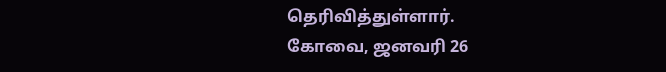தெரிவித்துள்ளார்.
கோவை, ஜனவரி 26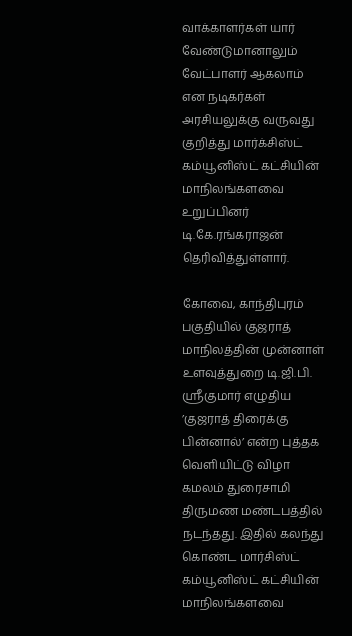வாக்காளர்கள் யார் வேண்டுமானாலும் வேட்பாளர் ஆகலாம் என நடிகர்கள் அரசியலுக்கு வருவது குறித்து மார்க்சிஸ்ட் கம்யூனிஸ்ட் கட்சியின் மாநிலங்களவை உறுப்பினர் டி.கே.ரங்கராஜன் தெரிவித்துள்ளார்.

கோவை, காந்திபுரம் பகுதியில் குஜராத் மாநிலத்தின் முன்னாள் உளவுத்துறை டி.ஜி.பி. ஸ்ரீகுமார் எழுதிய ’குஜராத் திரைக்கு பின்னால்’ என்ற புத்தக வெளியிட்டு விழா கமலம் துரைசாமி திருமண மண்டபத்தில் நடந்தது. இதில் கலந்து கொண்ட மார்சிஸ்ட் கம்யூனிஸ்ட் கட்சியின் மாநிலங்களவை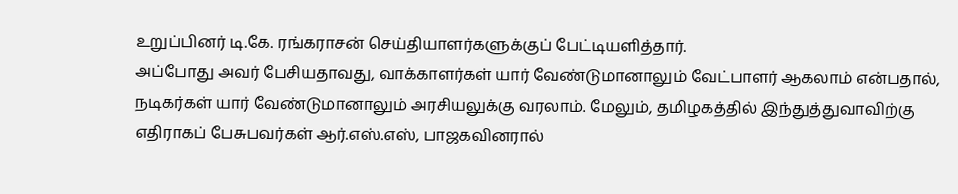உறுப்பினர் டி.கே. ரங்கராசன் செய்தியாளர்களுக்குப் பேட்டியளித்தார்.
அப்போது அவர் பேசியதாவது, வாக்காளர்கள் யார் வேண்டுமானாலும் வேட்பாளர் ஆகலாம் என்பதால், நடிகர்கள் யார் வேண்டுமானாலும் அரசியலுக்கு வரலாம். மேலும், தமிழகத்தில் இந்துத்துவாவிற்கு எதிராகப் பேசுபவர்கள் ஆர்.எஸ்.எஸ், பாஜகவினரால்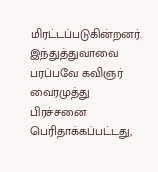மிரட்டப்படுகின்றனர். இந்துத்துவாவை பரப்பவே கவிஞர் வைரமுத்து பிரச்சனை பெரிதாக்கப்பட்டது,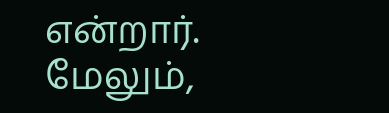என்றார்.
மேலும்,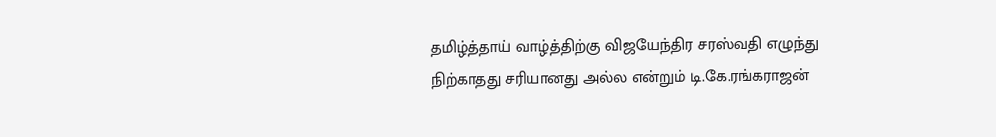தமிழ்த்தாய் வாழ்த்திற்கு விஜயேந்திர சரஸ்வதி எழுந்து நிற்காதது சரியானது அல்ல என்றும் டி.கே.ரங்கராஜன்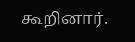கூறினார்.